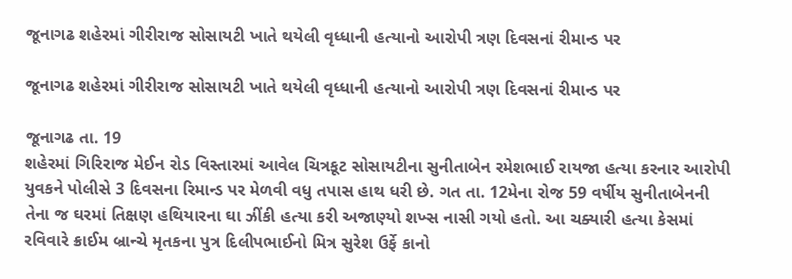જૂનાગઢ શહેરમાં ગીરીરાજ સોસાયટી ખાતે થયેલી વૃધ્ધાની હત્યાનો આરોપી ત્રણ દિવસનાં રીમાન્ડ પર

જૂનાગઢ શહેરમાં ગીરીરાજ સોસાયટી ખાતે થયેલી વૃધ્ધાની હત્યાનો આરોપી ત્રણ દિવસનાં રીમાન્ડ પર

જૂનાગઢ તા. 19
શહેરમાં ગિરિરાજ મેઈન રોડ વિસ્તારમાં આવેલ ચિત્રકૂટ સોસાયટીના સુનીતાબેન રમેશભાઈ રાયજા હત્યા કરનાર આરોપી યુવકને પોલીસે 3 દિવસના રિમાન્ડ પર મેળવી વધુ તપાસ હાથ ધરી છે. ગત તા. 12મેના રોજ 59 વર્ષીય સુનીતાબેનની તેના જ ઘરમાં તિક્ષણ હથિયારના ઘા ઝીંકી હત્યા કરી અજાણ્યો શખ્સ નાસી ગયો હતો. આ ચક્યારી હત્યા કેસમાં રવિવારે ક્રાઈમ બ્રાન્ચે મૃતકના પુત્ર દિલીપભાઈનો મિત્ર સુરેશ ઉર્ફે કાનો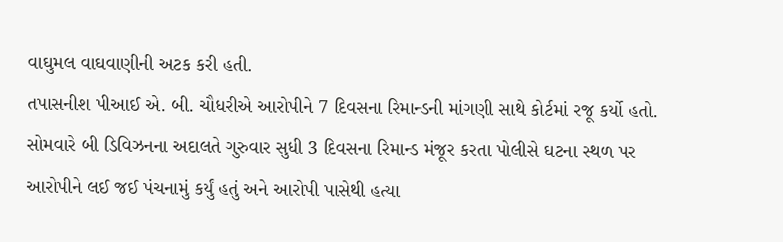વાઘુમલ વાઘવાણીની અટક કરી હતી.
તપાસનીશ પીઆઈ એ. બી. ચૌધરીએ આરોપીને 7 દિવસના રિમાન્ડની માંગણી સાથે કોર્ટમાં રજૂ કર્યો હતો. સોમવારે બી ડિવિઝનના અદાલતે ગુરુવાર સુધી 3 દિવસના રિમાન્ડ મંજૂર કરતા પોલીસે ઘટના સ્થળ પર આરોપીને લઈ જઈ પંચનામું કર્યું હતું અને આરોપી પાસેથી હત્યા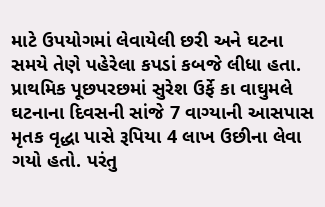માટે ઉપયોગમાં લેવાયેલી છરી અને ઘટના સમયે તેણે પહેરેલા કપડાં કબજે લીધા હતા. પ્રાથમિક પૂછપરછમાં સુરેશ ઉર્ફે કા વાઘુમલે ઘટનાના દિવસની સાંજે 7 વાગ્યાની આસપાસ મૃતક વૃદ્ધા પાસે રૂપિયા 4 લાખ ઉછીના લેવા ગયો હતો. પરંતુ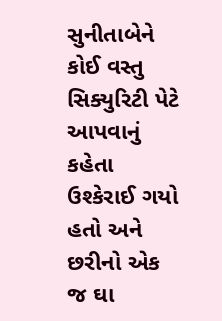સુનીતાબેને કોઈ વસ્તુ સિક્યુરિટી પેટે આપવાનું કહેતા ઉશ્કેરાઈ ગયો હતો અને છરીનો એક જ ઘા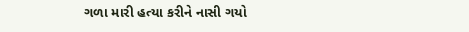ગળા મારી હત્યા કરીને નાસી ગયો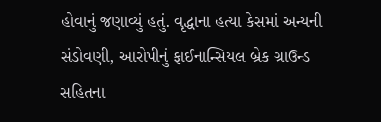હોવાનું જણાવ્યું હતું. વૃદ્ધાના હત્યા કેસમાં અન્યની સંડોવણી, આરોપીનું ફાઈનાન્સિયલ બ્રેક ગ્રાઉન્ડ સહિતના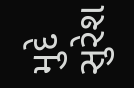મુદે સુરેશ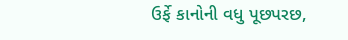ઉર્ફે કાનોની વધુ પૂછપરછ,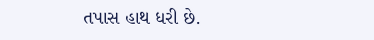તપાસ હાથ ધરી છે.